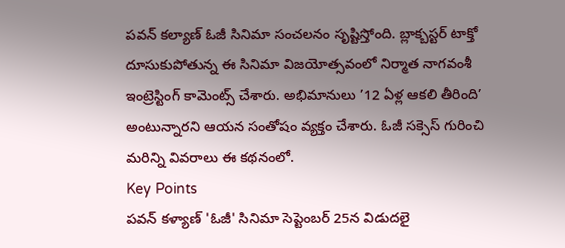పవన్ కల్యాణ్ ఓజీ సినిమా సంచలనం సృష్టిస్తోంది. బ్లాక్బస్టర్ టాక్తో దూసుకుపోతున్న ఈ సినిమా విజయోత్సవంలో నిర్మాత నాగవంశీ ఇంట్రెస్టింగ్ కామెంట్స్ చేశారు. అభిమానులు ’12 ఏళ్ల ఆకలి తీరింది’ అంటున్నారని ఆయన సంతోషం వ్యక్తం చేశారు. ఓజీ సక్సెస్ గురించి మరిన్ని వివరాలు ఈ కథనంలో.
Key Points
పవన్ కళ్యాణ్ 'ఓజీ' సినిమా సెప్టెంబర్ 25న విడుదలై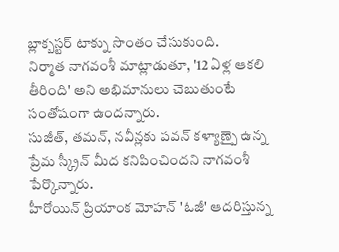బ్లాక్బస్టర్ టాక్ను సొంతం చేసుకుంది.
నిర్మాత నాగవంశీ మాట్లాడుతూ, '12 ఏళ్ల ఆకలి తీరింది' అని అభిమానులు చెబుతుంటే సంతోషంగా ఉందన్నారు.
సుజీత్, తమన్, నవీన్లకు పవన్ కళ్యాణ్పై ఉన్న ప్రేమ స్క్రీన్ మీద కనిపించిందని నాగవంశీ పేర్కొన్నారు.
హీరోయిన్ ప్రియాంక మోహన్ 'ఓజీ' ఆదరిస్తున్న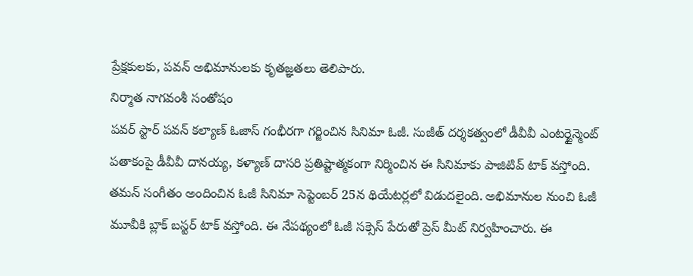ప్రేక్షకులకు, పవన్ అభిమానులకు కృతజ్ఞతలు తెలిపారు.
నిర్మాత నాగవంశీ సంతోషం
పవర్ స్టార్ పవన్ కల్యాణ్ ఓజాస్ గంభీరగా గర్జించిన సినిమా ఓజీ. సుజీత్ దర్శకత్వంలో డీవీవీ ఎంటర్టైన్మెంట్ పతాకంపై డీవీవీ దానయ్య, కళ్యాణ్ దాసరి ప్రతిష్టాత్మకంగా నిర్మించిన ఈ సినిమాకు పాజిటివ్ టాక్ వస్తోంది.
తమన్ సంగీతం అందించిన ఓజీ సినిమా సెప్టెంబర్ 25న థియేటర్లలో విడుదలైంది. అభిమానుల నుంచి ఓజీ మూవీకి బ్లాక్ బస్టర్ టాక్ వస్తోంది. ఈ నేపథ్యంలో ఓజీ సక్సెస్ పేరుతో ప్రెస్ మీట్ నిర్వహించారు. ఈ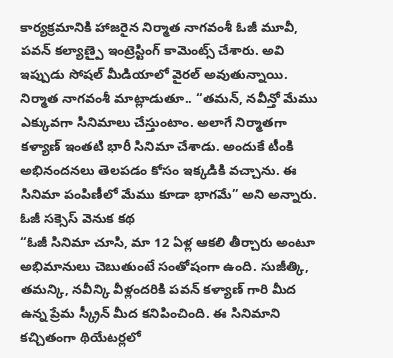కార్యక్రమానికి హాజరైన నిర్మాత నాగవంశీ ఓజీ మూవీ, పవన్ కల్యాణ్పై ఇంట్రెస్టింగ్ కామెంట్స్ చేశారు. అవి ఇప్పుడు సోషల్ మీడియాలో వైరల్ అవుతున్నాయి.
నిర్మాత నాగవంశీ మాట్లాడుతూ.. “తమన్, నవీన్తో మేము ఎక్కువగా సినిమాలు చేస్తుంటాం. అలాగే నిర్మాతగా కళ్యాణ్ ఇంతటి భారీ సినిమా చేశాడు. అందుకే టీంకి అభినందనలు తెలపడం కోసం ఇక్కడికి వచ్చాను. ఈ సినిమా పంపిణీలో మేము కూడా భాగమే” అని అన్నారు.
ఓజీ సక్సెస్ వెనుక కథ
“ఓజీ సినిమా చూసి, మా 12 ఏళ్ల ఆకలి తీర్చారు అంటూ అభిమానులు చెబుతుంటే సంతోషంగా ఉంది. సుజీత్కి, తమన్కి, నవీన్కి వీళ్లందరికి పవన్ కళ్యాణ్ గారి మీద ఉన్న ప్రేమ స్క్రీన్ మీద కనిపించింది. ఈ సినిమాని కచ్చితంగా థియేటర్లలో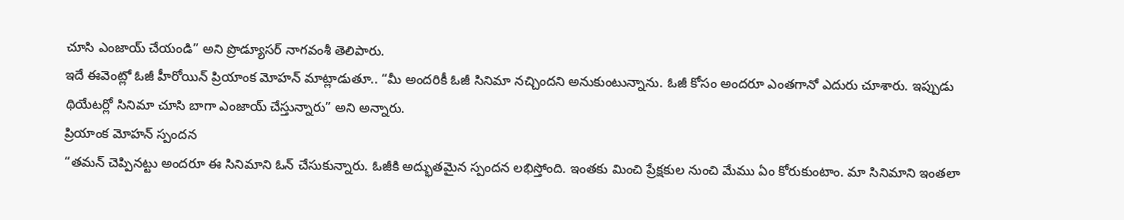చూసి ఎంజాయ్ చేయండి” అని ప్రొడ్యూసర్ నాగవంశీ తెలిపారు.
ఇదే ఈవెంట్లో ఓజీ హీరోయిన్ ప్రియాంక మోహన్ మాట్లాడుతూ.. “మీ అందరికీ ఓజీ సినిమా నచ్చిందని అనుకుంటున్నాను. ఓజీ కోసం అందరూ ఎంతగానో ఎదురు చూశారు. ఇప్పుడు థియేటర్లో సినిమా చూసి బాగా ఎంజాయ్ చేస్తున్నారు” అని అన్నారు.
ప్రియాంక మోహన్ స్పందన
“తమన్ చెప్పినట్టు అందరూ ఈ సినిమాని ఓన్ చేసుకున్నారు. ఓజీకి అద్భుతమైన స్పందన లభిస్తోంది. ఇంతకు మించి ప్రేక్షకుల నుంచి మేము ఏం కోరుకుంటాం. మా సినిమాని ఇంతలా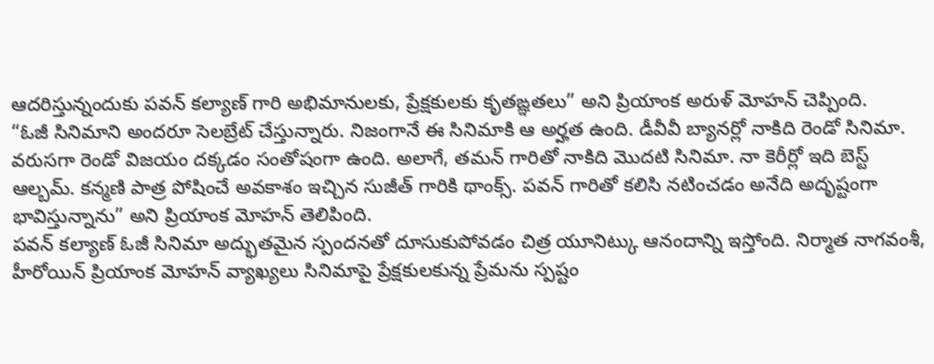ఆదరిస్తున్నందుకు పవన్ కల్యాణ్ గారి అభిమానులకు, ప్రేక్షకులకు కృతఙ్ఞతలు” అని ప్రియాంక అరుళ్ మోహన్ చెప్పింది.
“ఓజీ సినిమాని అందరూ సెలబ్రేట్ చేస్తున్నారు. నిజంగానే ఈ సినిమాకి ఆ అర్హత ఉంది. డీవీవీ బ్యానర్లో నాకిది రెండో సినిమా. వరుసగా రెండో విజయం దక్కడం సంతోషంగా ఉంది. అలాగే, తమన్ గారితో నాకిది మొదటి సినిమా. నా కెరీర్లో ఇది బెస్ట్ ఆల్బమ్. కన్మణి పాత్ర పోషించే అవకాశం ఇచ్చిన సుజీత్ గారికి థాంక్స్. పవన్ గారితో కలిసి నటించడం అనేది అదృష్టంగా భావిస్తున్నాను” అని ప్రియాంక మోహన్ తెలిపింది.
పవన్ కల్యాణ్ ఓజీ సినిమా అద్భుతమైన స్పందనతో దూసుకుపోవడం చిత్ర యూనిట్కు ఆనందాన్ని ఇస్తోంది. నిర్మాత నాగవంశీ, హీరోయిన్ ప్రియాంక మోహన్ వ్యాఖ్యలు సినిమాపై ప్రేక్షకులకున్న ప్రేమను స్పష్టం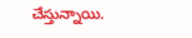చేస్తున్నాయి.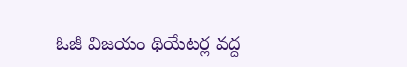ఓజీ విజయం థియేటర్ల వద్ద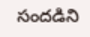సందడిని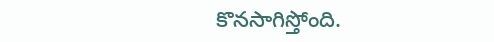కొనసాగిస్తోంది.